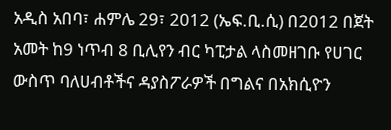አዲስ አበባ፣ ሐምሌ 29፣ 2012 (ኤፍ.ቢ.ሲ) በ2012 በጀት አመት ከ9 ነጥብ 8 ቢሊየን ብር ካፒታል ላስመዘገቡ የሀገር ውስጥ ባለሀብቶችና ዳያስፖራዎች በግልና በአክሲዮን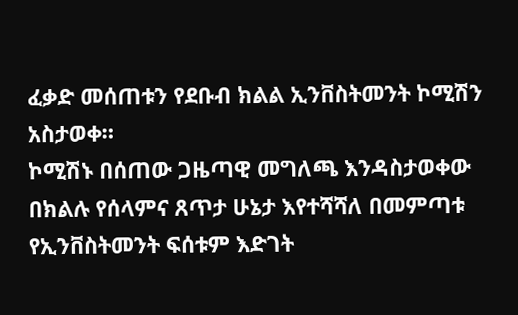ፈቃድ መሰጠቱን የደቡብ ክልል ኢንቨስትመንት ኮሚሽን አስታወቀ።
ኮሚሽኑ በሰጠው ጋዜጣዊ መግለጫ እንዳስታወቀው በክልሉ የሰላምና ጸጥታ ሁኔታ እየተሻሻለ በመምጣቱ የኢንቨስትመንት ፍሰቱም እድገት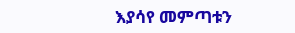እያሳየ መምጣቱን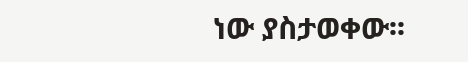ነው ያስታወቀው፡፡